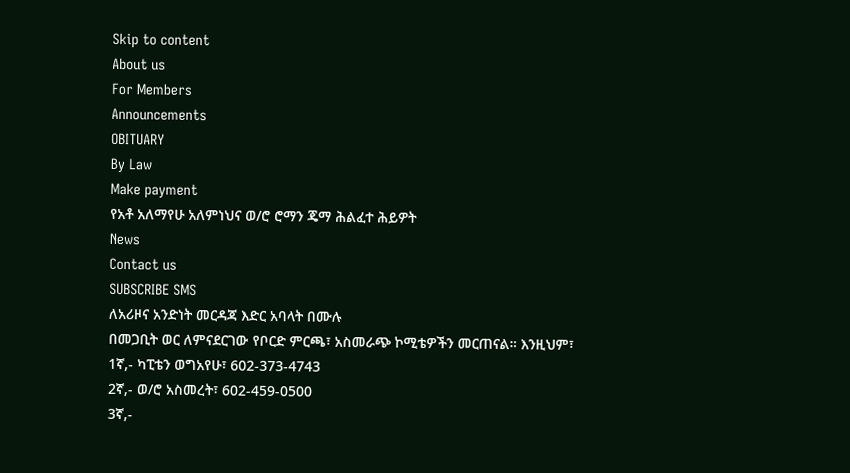Skip to content
About us
For Members
Announcements
OBITUARY
By Law
Make payment
የአቶ አለማየሁ አለምነህና ወ/ሮ ሮማን ጄማ ሕልፈተ ሕይዎት
News
Contact us
SUBSCRIBE SMS
ለአሪዞና አንድነት መርዳጃ እድር አባላት በሙሉ
በመጋቢት ወር ለምናደርገው የቦርድ ምርጫ፣ አስመራጭ ኮሚቴዎችን መርጠናል። እንዚህም፣
1ኛ,- ካፒቴን ወግአየሁ፣ 602-373-4743
2ኛ,- ወ/ሮ አስመረት፣ 602-459-0500
3ኛ,-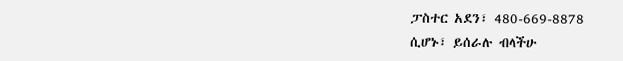ፓስተር አደን፣ 480-669-8878
ሲሆኑ፣ ይሰራሉ ብላችሁ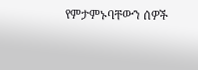የምታምኑባቸውን ሰዎች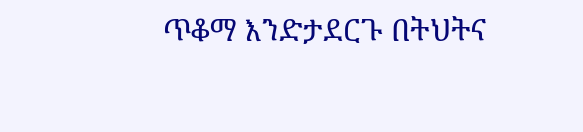ጥቆማ እንድታደርጉ በትህትና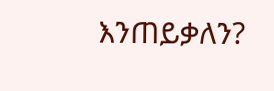እንጠይቃለን?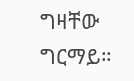ግዛቸው ግርማይ።